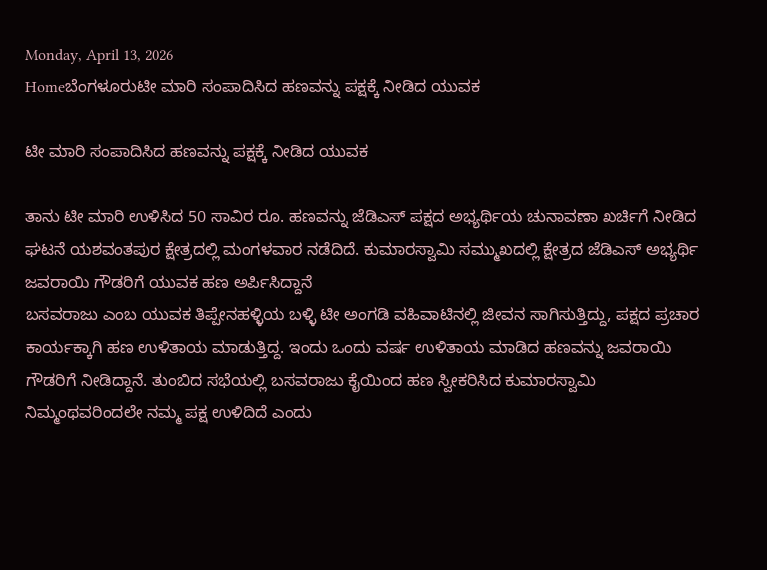Monday, April 13, 2026
Homeಬೆಂಗಳೂರುಟೀ ಮಾರಿ ಸಂಪಾದಿಸಿದ ಹಣವನ್ನು ಪಕ್ಷಕ್ಕೆ ನೀಡಿದ ಯುವಕ

ಟೀ ಮಾರಿ ಸಂಪಾದಿಸಿದ ಹಣವನ್ನು ಪಕ್ಷಕ್ಕೆ ನೀಡಿದ ಯುವಕ

ತಾನು ಟೀ ಮಾರಿ ಉಳಿಸಿದ 50 ಸಾವಿರ ರೂ. ಹಣವನ್ನು ಜೆಡಿಎಸ್ ಪಕ್ಷದ ಅಭ್ಯರ್ಥಿಯ ಚುನಾವಣಾ ಖರ್ಚಿಗೆ ನೀಡಿದ ಘಟನೆ ಯಶವಂತಪುರ ಕ್ಷೇತ್ರದಲ್ಲಿ ಮಂಗಳವಾರ ನಡೆದಿದೆ. ಕುಮಾರಸ್ವಾಮಿ ಸಮ್ಮುಖದಲ್ಲಿ ಕ್ಷೇತ್ರದ ಜೆಡಿಎಸ್ ಅಭ್ಯರ್ಥಿ ಜವರಾಯಿ ಗೌಡರಿಗೆ ಯುವಕ ಹಣ ಅರ್ಪಿಸಿದ್ದಾನೆ
ಬಸವರಾಜು ಎಂಬ ಯುವಕ ತಿಪ್ಪೇನಹಳ್ಳಿಯ ಬಳ್ಳಿ ಟೀ ಅಂಗಡಿ ವಹಿವಾಟಿನಲ್ಲಿ ಜೀವನ ಸಾಗಿಸುತ್ತಿದ್ದು, ಪಕ್ಷದ ಪ್ರಚಾರ ಕಾರ್ಯಕ್ಕಾಗಿ ಹಣ ಉಳಿತಾಯ ಮಾಡುತ್ತಿದ್ದ. ಇಂದು ಒಂದು ವರ್ಷ ಉಳಿತಾಯ ಮಾಡಿದ ಹಣವನ್ನು ಜವರಾಯಿ ಗೌಡರಿಗೆ ನೀಡಿದ್ದಾನೆ. ತುಂಬಿದ ಸಭೆಯಲ್ಲಿ ಬಸವರಾಜು ಕೈಯಿಂದ ಹಣ ಸ್ವೀಕರಿಸಿದ ಕುಮಾರಸ್ವಾಮಿ ನಿಮ್ಮಂಥವರಿಂದಲೇ ನಮ್ಮ ಪಕ್ಷ ಉಳಿದಿದೆ ಎಂದು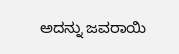ಅದನ್ನು ಜವರಾಯಿ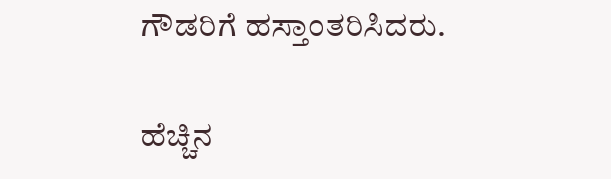ಗೌಡರಿಗೆ ಹಸ್ತಾಂತರಿಸಿದರು.

ಹೆಚ್ಚಿನ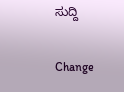ಸುದ್ದಿ

Change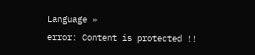Language »
error: Content is protected !!